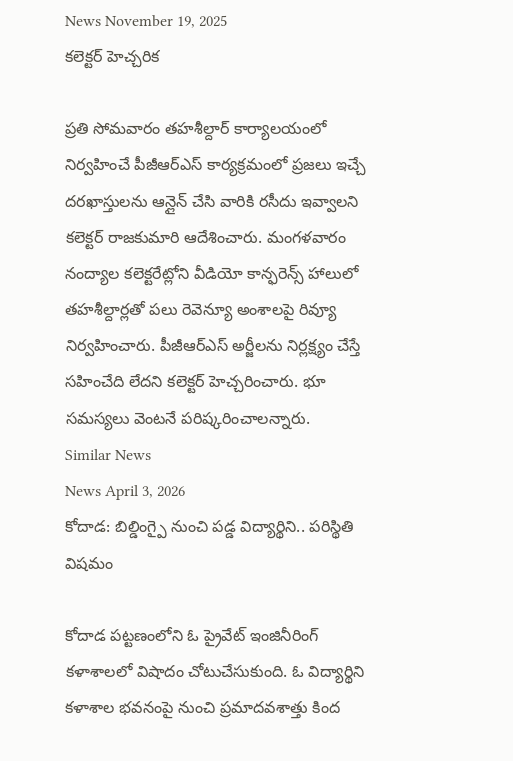News November 19, 2025
కలెక్టర్ హెచ్చరిక

ప్రతి సోమవారం తహశీల్దార్ కార్యాలయంలో నిర్వహించే పీజీఆర్ఎస్ కార్యక్రమంలో ప్రజలు ఇచ్చే దరఖాస్తులను ఆన్లైన్ చేసి వారికి రసీదు ఇవ్వాలని కలెక్టర్ రాజకుమారి ఆదేశించారు. మంగళవారం నంద్యాల కలెక్టరేట్లోని వీడియో కాన్ఫరెన్స్ హాలులో తహశీల్దార్లతో పలు రెవెన్యూ అంశాలపై రివ్యూ నిర్వహించారు. పీజీఆర్ఎస్ అర్జీలను నిర్లక్ష్యం చేస్తే సహించేది లేదని కలెక్టర్ హెచ్చరించారు. భూ సమస్యలు వెంటనే పరిష్కరించాలన్నారు.
Similar News
News April 3, 2026
కోదాడ: బిల్డింగ్పై నుంచి పడ్డ విద్యార్థిని.. పరిస్థితి విషమం

కోదాడ పట్టణంలోని ఓ ప్రైవేట్ ఇంజినీరింగ్ కళాశాలలో విషాదం చోటుచేసుకుంది. ఓ విద్యార్థిని కళాశాల భవనంపై నుంచి ప్రమాదవశాత్తు కింద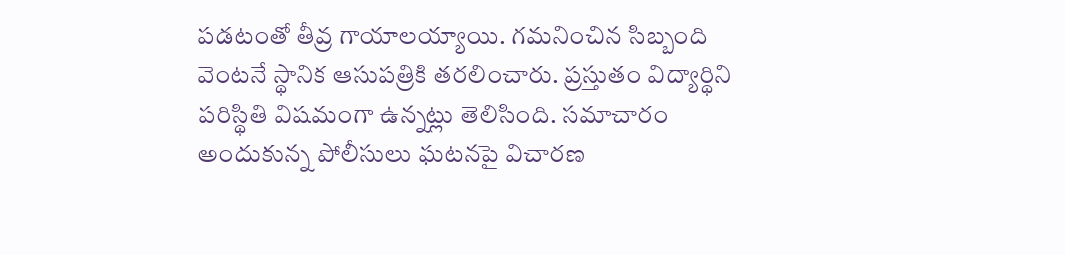పడటంతో తీవ్ర గాయాలయ్యాయి. గమనించిన సిబ్బంది వెంటనే స్థానిక ఆసుపత్రికి తరలించారు. ప్రస్తుతం విద్యార్థిని పరిస్థితి విషమంగా ఉన్నట్లు తెలిసింది. సమాచారం అందుకున్న పోలీసులు ఘటనపై విచారణ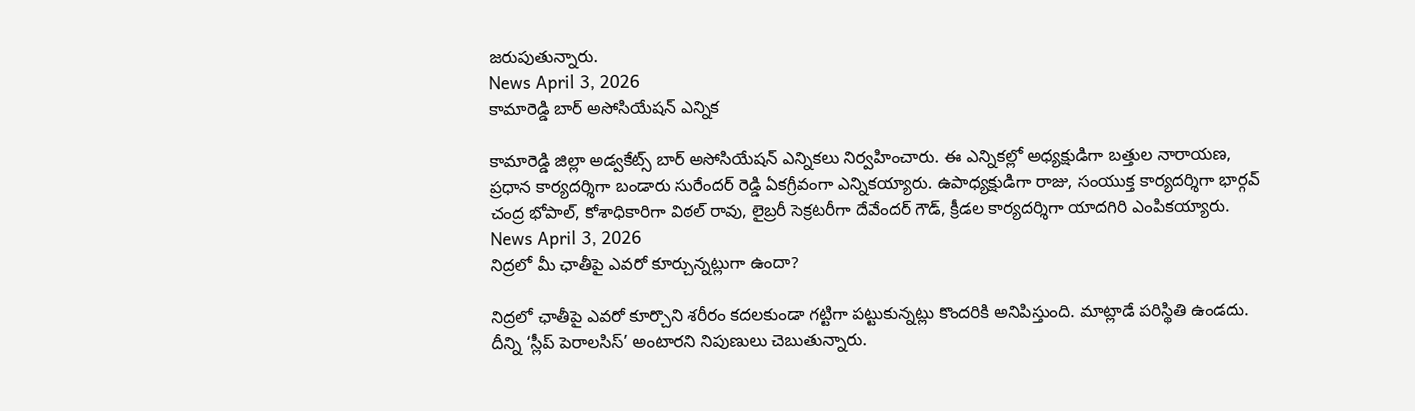జరుపుతున్నారు.
News April 3, 2026
కామారెడ్డి బార్ అసోసియేషన్ ఎన్నిక

కామారెడ్డి జిల్లా అడ్వకేట్స్ బార్ అసోసియేషన్ ఎన్నికలు నిర్వహించారు. ఈ ఎన్నికల్లో అధ్యక్షుడిగా బత్తుల నారాయణ, ప్రధాన కార్యదర్శిగా బండారు సురేందర్ రెడ్డి ఏకగ్రీవంగా ఎన్నికయ్యారు. ఉపాధ్యక్షుడిగా రాజు, సంయుక్త కార్యదర్శిగా భార్గవ్ చంద్ర భోపాల్, కోశాధికారిగా విఠల్ రావు, లైబ్రరీ సెక్రటరీగా దేవేందర్ గౌడ్, క్రీడల కార్యదర్శిగా యాదగిరి ఎంపికయ్యారు.
News April 3, 2026
నిద్రలో మీ ఛాతీపై ఎవరో కూర్చున్నట్లుగా ఉందా?

నిద్రలో ఛాతీపై ఎవరో కూర్చొని శరీరం కదలకుండా గట్టిగా పట్టుకున్నట్లు కొందరికి అనిపిస్తుంది. మాట్లాడే పరిస్థితి ఉండదు. దీన్ని ‘స్లీప్ పెరాలసిస్’ అంటారని నిపుణులు చెబుతున్నారు.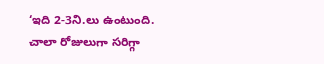‘ఇది 2-3ని.లు ఉంటుంది. చాలా రోజులుగా సరిగ్గా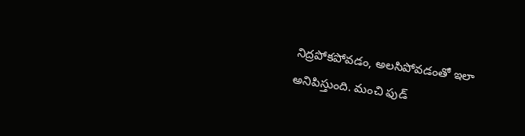నిద్రపోకపోవడం, అలసిపోవడంతో ఇలా అనిపిస్తుంది. మంచి ఫుడ్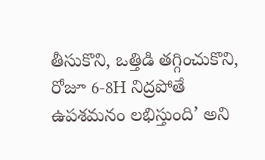తీసుకొని, ఒత్తిడి తగ్గించుకొని, రోజూ 6-8H నిద్రపోతే ఉపశమనం లభిస్తుంది’ అని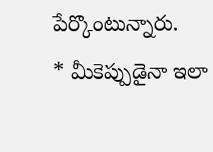పేర్కొంటున్నారు.
* మీకెప్పుడైనా ఇలా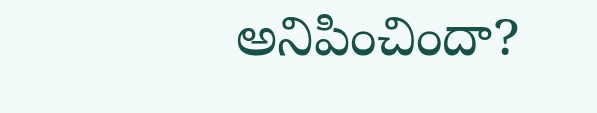అనిపించిందా?